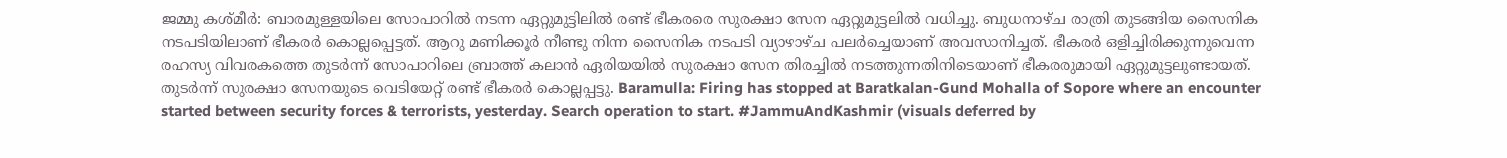ജമ്മു കശ്മീർ: ബാരമുള്ളയിലെ സോപാറിൽ നടന്ന ഏറ്റുമുട്ടിലിൽ രണ്ട് ഭീകരരെ സുരക്ഷാ സേന ഏറ്റുമുട്ടലിൽ വധിച്ചു. ബുധനാഴ്ച രാത്രി തുടങ്ങിയ സൈനിക നടപടിയിലാണ് ഭീകരർ കൊല്ലപ്പെട്ടത്. ആറു മണിക്കൂർ നീണ്ടു നിന്ന സൈനിക നടപടി വ്യാഴാഴ്ച പലർച്ചെയാണ് അവസാനിച്ചത്. ഭീകരർ ഒളിച്ചിരിക്കുന്നുവെന്ന രഹസ്യ വിവരകത്തെ തുടർന്ന് സോപാറിലെ ബ്രാത്ത് കലാൻ ഏരിയയിൽ സുരക്ഷാ സേന തിരച്ചിൽ നടത്തുന്നതിനിടെയാണ് ഭീകരരുമായി ഏറ്റുമുട്ടലുണ്ടായത്. തുടർന്ന് സുരക്ഷാ സേനയുടെ വെടിയേറ്റ് രണ്ട് ഭീകരർ കൊല്ലപ്പട്ടു. Baramulla: Firing has stopped at Baratkalan-Gund Mohalla of Sopore where an encounter started between security forces & terrorists, yesterday. Search operation to start. #JammuAndKashmir (visuals deferred by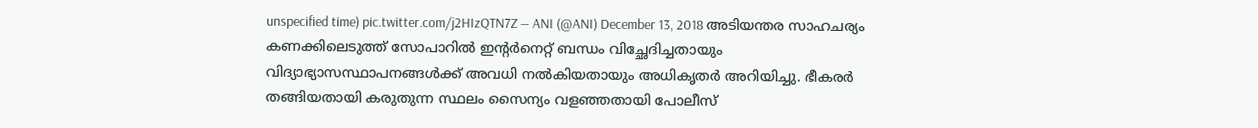unspecified time) pic.twitter.com/j2HIzQTN7Z — ANI (@ANI) December 13, 2018 അടിയന്തര സാഹചര്യം കണക്കിലെടുത്ത് സോപാറിൽ ഇന്റർനെറ്റ് ബന്ധം വിച്ഛേദിച്ചതായും വിദ്യാഭ്യാസസ്ഥാപനങ്ങൾക്ക് അവധി നൽകിയതായും അധികൃതർ അറിയിച്ചു. ഭീകരർ തങ്ങിയതായി കരുതുന്ന സ്ഥലം സൈന്യം വളഞ്ഞതായി പോലീസ്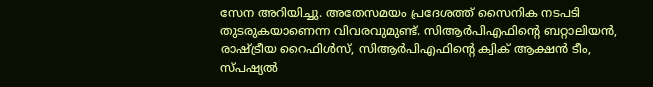സേന അറിയിച്ചു. അതേസമയം പ്രദേശത്ത് സൈനിക നടപടി തുടരുകയാണെന്ന വിവരവുമുണ്ട്. സിആർപിഎഫിന്റെ ബറ്റാലിയൻ, രാഷ്ട്രീയ റൈഫിൾസ്, സിആർപിഎഫിന്റെ ക്വിക് ആക്ഷൻ ടീം, സ്പഷ്യൽ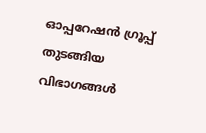ഓപ്പറേഷൻ ഗ്രൂപ്പ് തുടങ്ങിയ വിഭാഗങ്ങൾ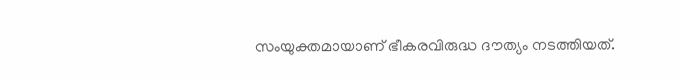സംയുക്തമായാണ് ഭീകരവിരുദ്ധ ദൗത്യം നടത്തിയത്.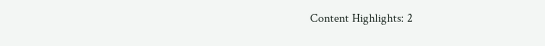Content Highlights: 2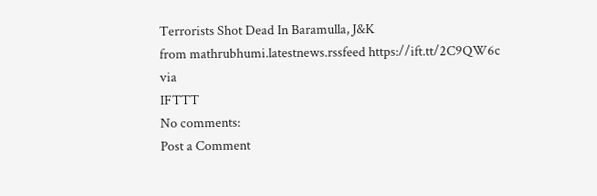Terrorists Shot Dead In Baramulla, J&K
from mathrubhumi.latestnews.rssfeed https://ift.tt/2C9QW6c
via
IFTTT
No comments:
Post a Comment